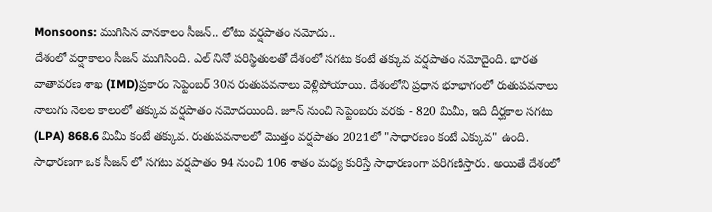Monsoons: ముగిసిన వానకాలం సీజన్.. లోటు వర్షపాతం నమోదు..
దేశంలో వర్షాకాలం సీజన్ ముగిసింది. ఎల్ నినో పరిస్థితులతో దేశంలో సగటు కంటే తక్కువ వర్షపాతం నమోదైంది. భారత వాతావరణ శాఖ (IMD)ప్రకారం సెప్టెంబర్ 30న రుతుపవనాలు వెళ్లిపోయాయి. దేశంలోని ప్రధాన భూభాగంలో రుతుపవనాలు నాలుగు నెలల కాలంలో తక్కువ వర్షపాతం నమోదయింది. జూన్ నుంచి సెప్టెంబరు వరకు - 820 మిమీ, ఇది దీర్ఘకాల సగటు (LPA) 868.6 మిమీ కంటే తక్కువ. రుతుపవనాలలో మొత్తం వర్షపాతం 2021లో "సాధారణం కంటే ఎక్కువ" ఉంది.
సాధారణగా ఒక సీజన్ లో సగటు వర్షపాతం 94 నుంచి 106 శాతం మధ్య కురిస్తే సాధారణంగా పరిగణిస్తారు. అయితే దేశంలో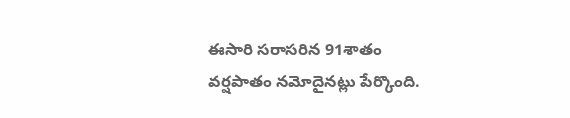ఈసారి సరాసరిన 91శాతం వర్షపాతం నమోదైనట్లు పేర్కొంది.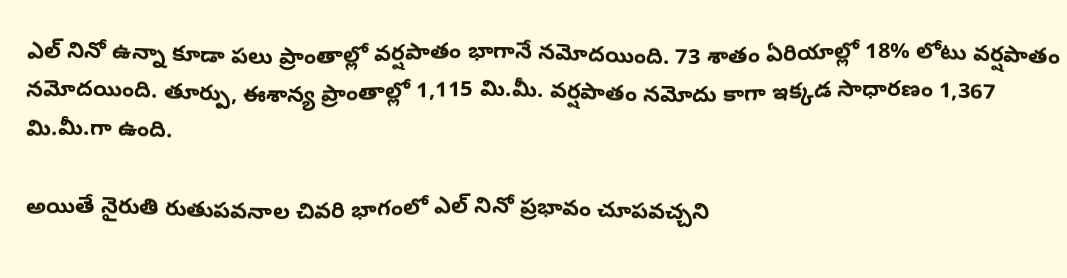ఎల్ నినో ఉన్నా కూడా పలు ప్రాంతాల్లో వర్షపాతం భాగానే నమోదయింది. 73 శాతం ఏరియాల్లో 18% లోటు వర్షపాతం నమోదయింది. తూర్పు, ఈశాన్య ప్రాంతాల్లో 1,115 మి.మీ. వర్షపాతం నమోదు కాగా ఇక్కడ సాధారణం 1,367 మి.మీ.గా ఉంది.

అయితే నైరుతి రుతుపవనాల చివరి భాగంలో ఎల్ నినో ప్రభావం చూపవచ్చని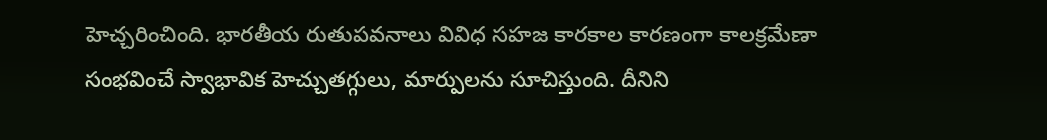హెచ్చరించింది. భారతీయ రుతుపవనాలు వివిధ సహజ కారకాల కారణంగా కాలక్రమేణా సంభవించే స్వాభావిక హెచ్చుతగ్గులు, మార్పులను సూచిస్తుంది. దీనిని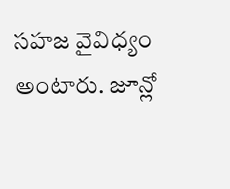సహజ వైవిధ్యం అంటారు. జూన్లో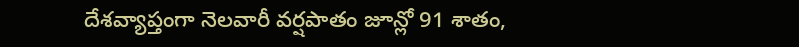దేశవ్యాప్తంగా నెలవారీ వర్షపాతం జూన్లో 91 శాతం,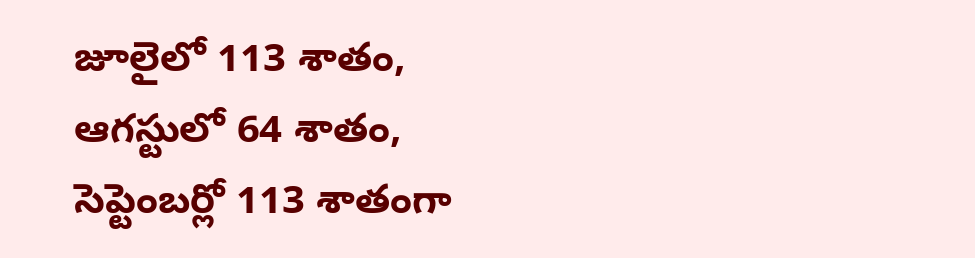జూలైలో 113 శాతం, ఆగస్టులో 64 శాతం, సెప్టెంబర్లో 113 శాతంగా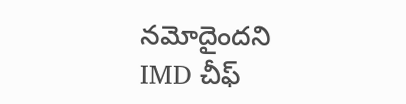నమోదైందని IMD చీఫ్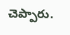చెప్పారు.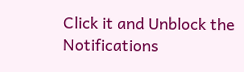Click it and Unblock the Notifications